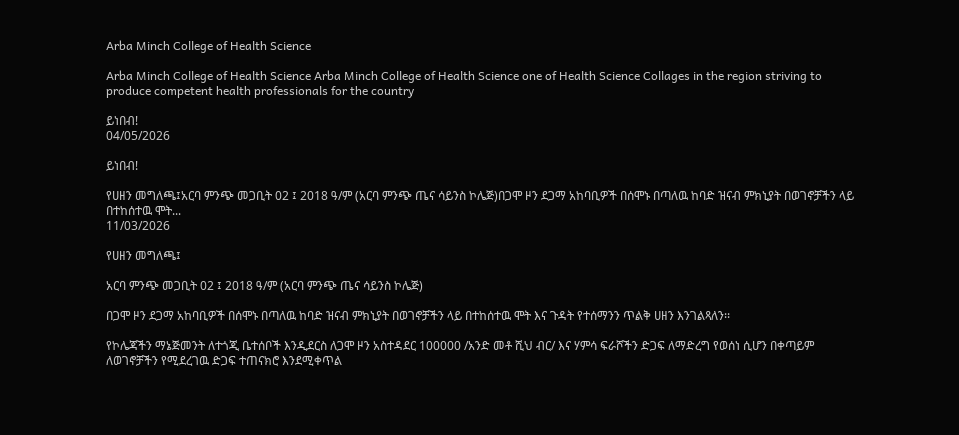Arba Minch College of Health Science

Arba Minch College of Health Science Arba Minch College of Health Science one of Health Science Collages in the region striving to produce competent health professionals for the country

ይነበብ!
04/05/2026

ይነበብ!

የሀዘን መግለጫ፤አርባ ምንጭ መጋቢት 02 ፤ 2018 ዓ/ም (አርባ ምንጭ ጤና ሳይንስ ኮሌጅ)በጋሞ ዞን ደጋማ አከባቢዎች በሰሞኑ በጣለዉ ከባድ ዝናብ ምክኒያት በወገኖቻችን ላይ በተከሰተዉ ሞት...
11/03/2026

የሀዘን መግለጫ፤

አርባ ምንጭ መጋቢት 02 ፤ 2018 ዓ/ም (አርባ ምንጭ ጤና ሳይንስ ኮሌጅ)

በጋሞ ዞን ደጋማ አከባቢዎች በሰሞኑ በጣለዉ ከባድ ዝናብ ምክኒያት በወገኖቻችን ላይ በተከሰተዉ ሞት እና ጉዳት የተሰማንን ጥልቅ ሀዘን እንገልጻለን፡፡

የኮሌጃችን ማኔጅመንት ለተጎጂ ቤተሰቦች እንዲደርስ ለጋሞ ዞን አስተዳደር 100000 /አንድ መቶ ሺህ ብር/ እና ሃምሳ ፍራሾችን ድጋፍ ለማድረግ የወሰነ ሲሆን በቀጣይም ለወገኖቻችን የሚደረገዉ ድጋፍ ተጠናክሮ እንደሚቀጥል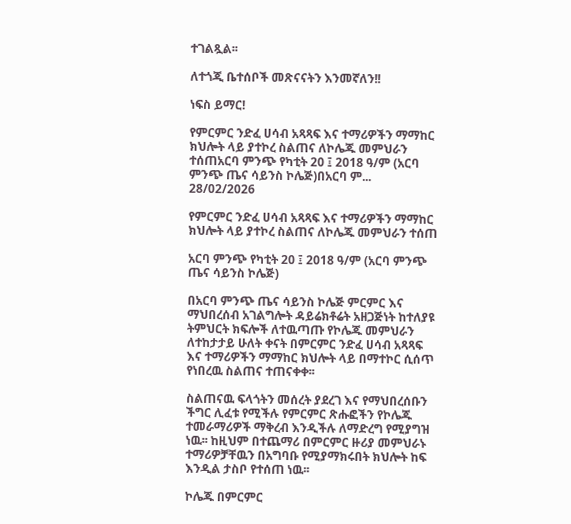ተገልጿል፡፡

ለተጎጂ ቤተሰቦች መጽናናትን እንመኛለን!!

ነፍስ ይማር!

የምርምር ንድፈ ሀሳብ አጻጻፍ እና ተማሪዎችን ማማከር ክህሎት ላይ ያተኮረ ስልጠና ለኮሌጁ መምህራን ተሰጠአርባ ምንጭ የካቲት 20 ፤ 2018 ዓ/ም (አርባ ምንጭ ጤና ሳይንስ ኮሌጅ)በአርባ ም...
28/02/2026

የምርምር ንድፈ ሀሳብ አጻጻፍ እና ተማሪዎችን ማማከር ክህሎት ላይ ያተኮረ ስልጠና ለኮሌጁ መምህራን ተሰጠ

አርባ ምንጭ የካቲት 20 ፤ 2018 ዓ/ም (አርባ ምንጭ ጤና ሳይንስ ኮሌጅ)

በአርባ ምንጭ ጤና ሳይንስ ኮሌጅ ምርምር እና ማህበረሰብ አገልግሎት ዳይሬክቶሬት አዘጋጅነት ከተለያዩ ትምህርት ክፍሎች ለተዉጣጡ የኮሌጁ መምህራን ለተከታታይ ሁለት ቀናት በምርምር ንድፈ ሀሳብ አጻጻፍ እና ተማሪዎችን ማማከር ክህሎት ላይ በማተኮር ሲሰጥ የነበረዉ ስልጠና ተጠናቀቀ፡፡

ስልጠናዉ ፍላጎትን መሰረት ያደረገ እና የማህበረሰቡን ችግር ሊፈቱ የሚችሉ የምርምር ጽሑፎችን የኮሌጁ ተመራማሪዎች ማቅረብ እንዲችሉ ለማድረግ የሚያግዝ ነዉ፡፡ ከዚህም በተጨማሪ በምርምር ዙሪያ መምህራኑ ተማሪዎቻቸዉን በአግባቡ የሚያማክሩበት ክህሎት ከፍ እንዲል ታስቦ የተሰጠ ነዉ፡፡

ኮሌጁ በምርምር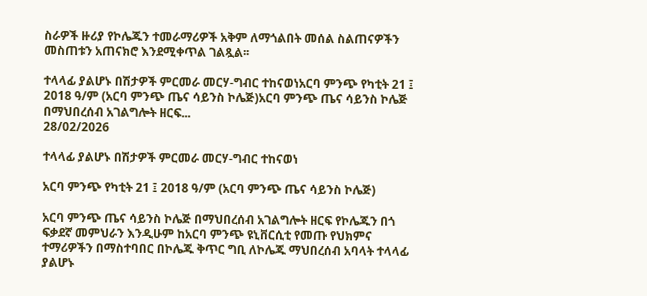ስራዎች ዙሪያ የኮሌጁን ተመራማሪዎች አቅም ለማጎልበት መሰል ስልጠናዎችን መስጠቱን አጠናክሮ እንደሚቀጥል ገልጿል፡፡

ተላላፊ ያልሆኑ በሽታዎች ምርመራ መርሃ-ግብር ተከናወነአርባ ምንጭ የካቲት 21 ፤ 2018 ዓ/ም (አርባ ምንጭ ጤና ሳይንስ ኮሌጅ)አርባ ምንጭ ጤና ሳይንስ ኮሌጅ በማህበረሰብ አገልግሎት ዘርፍ...
28/02/2026

ተላላፊ ያልሆኑ በሽታዎች ምርመራ መርሃ-ግብር ተከናወነ

አርባ ምንጭ የካቲት 21 ፤ 2018 ዓ/ም (አርባ ምንጭ ጤና ሳይንስ ኮሌጅ)

አርባ ምንጭ ጤና ሳይንስ ኮሌጅ በማህበረሰብ አገልግሎት ዘርፍ የኮሌጁን በጎ ፍቃደኛ መምህራን እንዲሁም ከአርባ ምንጭ ዩኒቨርሲቲ የመጡ የህክምና ተማሪዎችን በማስተባበር በኮሌጁ ቅጥር ግቢ ለኮሌጁ ማህበረሰብ አባላት ተላላፊ ያልሆኑ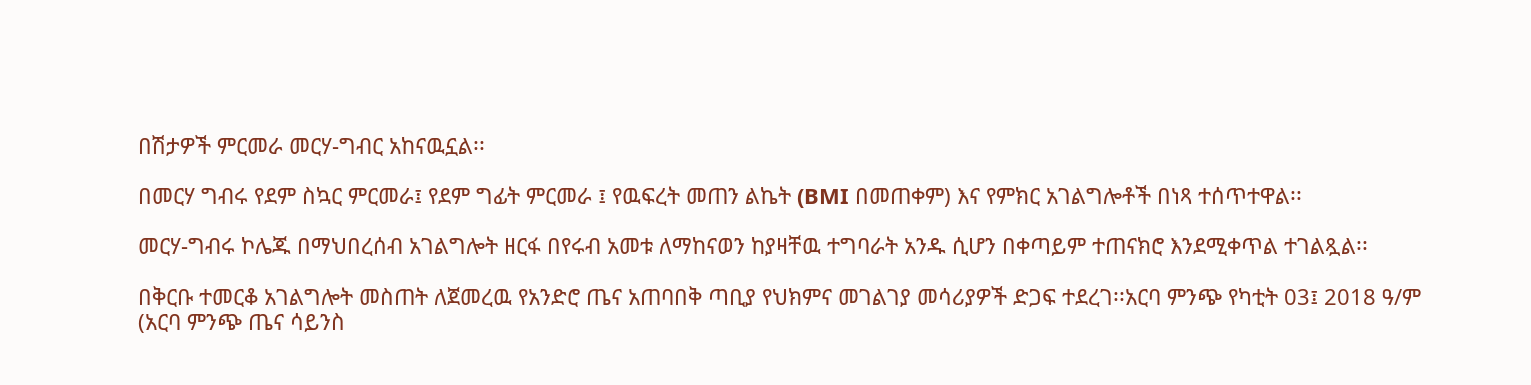በሽታዎች ምርመራ መርሃ-ግብር አከናዉኗል፡፡

በመርሃ ግብሩ የደም ስኳር ምርመራ፤ የደም ግፊት ምርመራ ፤ የዉፍረት መጠን ልኬት (BMI በመጠቀም) እና የምክር አገልግሎቶች በነጻ ተሰጥተዋል፡፡

መርሃ-ግብሩ ኮሌጁ በማህበረሰብ አገልግሎት ዘርፋ በየሩብ አመቱ ለማከናወን ከያዛቸዉ ተግባራት አንዱ ሲሆን በቀጣይም ተጠናክሮ እንደሚቀጥል ተገልጿል፡፡

በቅርቡ ተመርቆ አገልግሎት መስጠት ለጀመረዉ የአንድሮ ጤና አጠባበቅ ጣቢያ የህክምና መገልገያ መሳሪያዎች ድጋፍ ተደረገ፡፡አርባ ምንጭ የካቲት 03፤ 2018 ዓ/ም (አርባ ምንጭ ጤና ሳይንስ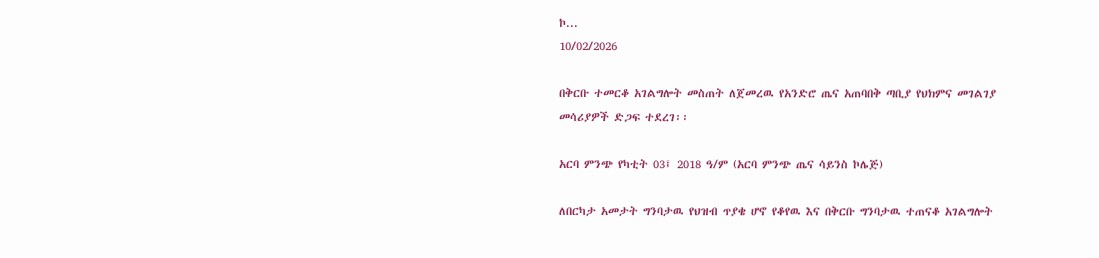ኮ...
10/02/2026

በቅርቡ ተመርቆ አገልግሎት መስጠት ለጀመረዉ የአንድሮ ጤና አጠባበቅ ጣቢያ የህክምና መገልገያ መሳሪያዎች ድጋፍ ተደረገ፡፡

አርባ ምንጭ የካቲት 03፤ 2018 ዓ/ም (አርባ ምንጭ ጤና ሳይንስ ኮሌጅ)

ለበርካታ አመታት ግንባታዉ የህዝብ ጥያቄ ሆኖ የቆየዉ እና በቅርቡ ግንባታዉ ተጠናቆ አገልግሎት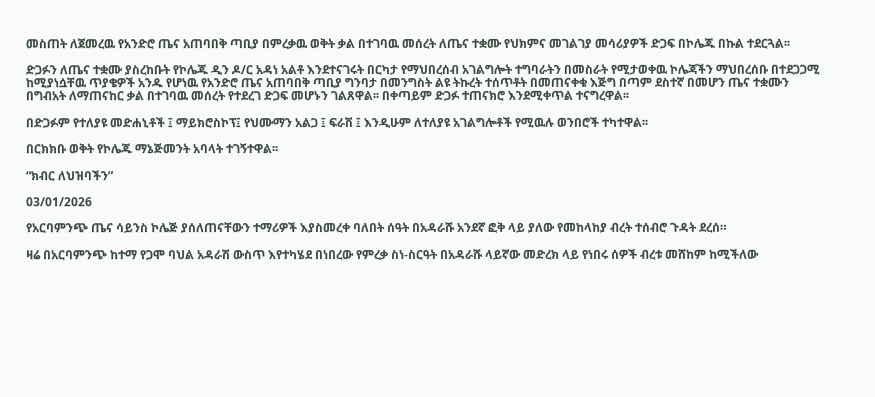መስጠት ለጀመረዉ የአንድሮ ጤና አጠባበቅ ጣቢያ በምረቃዉ ወቅት ቃል በተገባዉ መሰረት ለጤና ተቋሙ የህክምና መገልገያ መሳሪያዎች ድጋፍ በኮሌጁ በኩል ተደርጓል፡፡

ድጋፉን ለጤና ተቋሙ ያስረከቡት የኮሌጁ ዲን ዶ/ር አዳነ አልቶ እንደተናገሩት በርካታ የማህበረሰብ አገልግሎት ተግባራትን በመስራት የሚታወቀዉ ኮሌጃችን ማህበረሰቡ በተደጋጋሚ ከሚያነሷቸዉ ጥያቄዎች አንዱ የሆነዉ የአንድሮ ጤና አጠባበቅ ጣቢያ ግንባታ በመንግስት ልዩ ትኩረት ተሰጥቶት በመጠናቀቁ እጅግ በጣም ደስተኛ በመሆን ጤና ተቋሙን በግብአት ለማጠናከር ቃል በተገባዉ መሰረት የተደረገ ድጋፍ መሆኑን ገልጸዋል፡፡ በቀጣይም ድጋፉ ተጠናክሮ እንደሚቀጥል ተናግረዋል፡፡

በድጋፉም የተለያዩ መድሐኒቶች ፤ ማይክሮስኮፕ፤ የህሙማን አልጋ ፤ ፍራሽ ፤ እንዲሁም ለተለያዩ አገልግሎቶች የሚዉሉ ወንበሮች ተካተዋል፡፡

በርክክቡ ወቅት የኮሌጁ ማኔጅመንት አባላት ተገኝተዋል፡፡

“ክብር ለህዝባችን”

03/01/2026

የአርባምንጭ ጤና ሳይንስ ኮሌጅ ያሰለጠናቸውን ተማሪዎች እያስመረቀ ባለበት ሰዓት በአዳራሹ አንደኛ ፎቅ ላይ ያለው የመከላከያ ብረት ተሰብሮ ጉዳት ደረሰ።

ዛሬ በአርባምንጭ ከተማ የጋሞ ባህል አዳራሽ ውስጥ እየተካሄደ በነበረው የምረቃ ስነ-ስርዓት በአዳራሹ ላይኛው መድረክ ላይ የነበሩ ሰዎች ብረቱ መሸከም ከሚችለው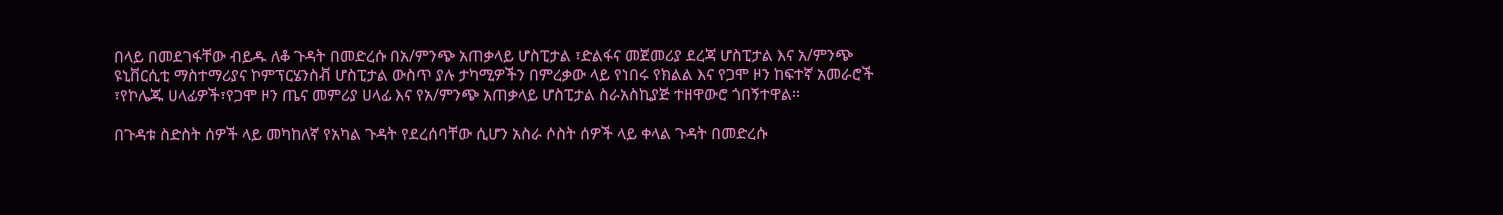በላይ በመደገፋቸው ብይዱ ለቆ ጉዳት በመድረሱ በአ/ምንጭ አጠቃላይ ሆስፒታል ፣ድልፋና መጀመሪያ ደረጃ ሆስፒታል እና አ/ምንጭ ዩኒቨርሲቲ ማስተማሪያና ኮምፕርሄንስቭ ሆስፒታል ውስጥ ያሉ ታካሚዎችን በምረቃው ላይ የነበሩ የክልል እና የጋሞ ዞን ከፍተኛ አመራሮች ፣የኮሌጁ ሀላፊዎች፣የጋሞ ዞን ጤና መምሪያ ሀላፊ እና የአ/ምንጭ አጠቃላይ ሆስፒታል ስራአስኪያጅ ተዘዋውሮ ጎበኝተዋል።

በጉዳቱ ስድስት ሰዎች ላይ መካከለኛ የአካል ጉዳት የደረሰባቸው ሲሆን አስራ ሶስት ሰዎች ላይ ቀላል ጉዳት በመድረሱ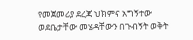የመጀመሪያ ደረጃ ህክምና አግኝተው ወደቤታቸው መሄዳቸውን በጉብኝት ወቅት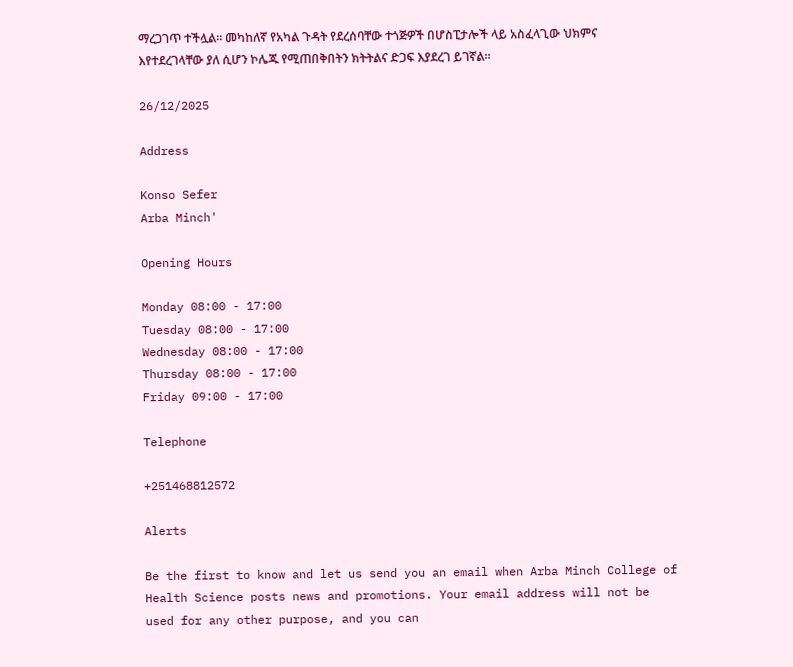ማረጋገጥ ተችሏል። መካከለኛ የአካል ጉዳት የደረሰባቸው ተጎጅዎች በሆስፒታሎች ላይ አስፈላጊው ህክምና እየተደረገላቸው ያለ ሲሆን ኮሌጁ የሚጠበቅበትን ክትትልና ድጋፍ እያደረገ ይገኛል።

26/12/2025

Address

Konso Sefer
Arba Minch'

Opening Hours

Monday 08:00 - 17:00
Tuesday 08:00 - 17:00
Wednesday 08:00 - 17:00
Thursday 08:00 - 17:00
Friday 09:00 - 17:00

Telephone

+251468812572

Alerts

Be the first to know and let us send you an email when Arba Minch College of Health Science posts news and promotions. Your email address will not be used for any other purpose, and you can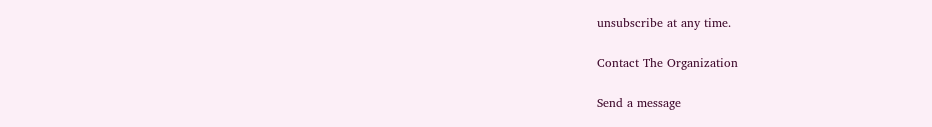unsubscribe at any time.

Contact The Organization

Send a message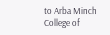to Arba Minch College of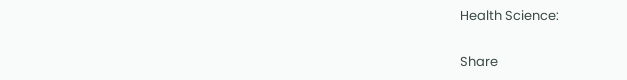Health Science:

Share